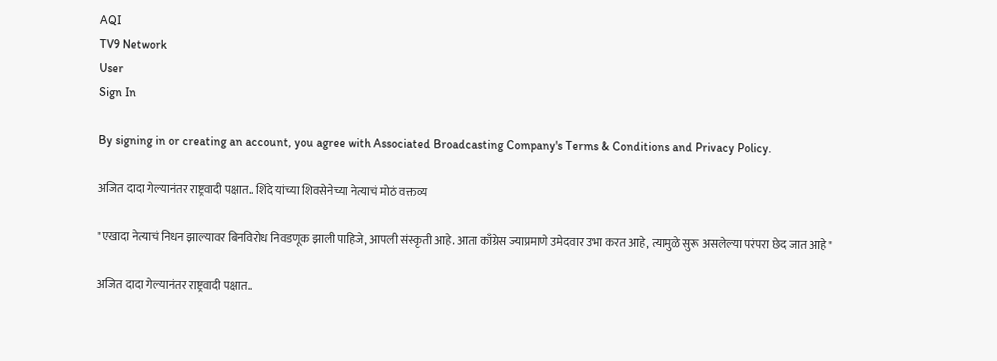AQI
TV9 Network
User
Sign In

By signing in or creating an account, you agree with Associated Broadcasting Company's Terms & Conditions and Privacy Policy.

अजित दादा गेल्यानंतर राष्ट्रवादी पक्षात.. शिंदे यांच्या शिवसेनेच्या नेत्याचं मोठं वक्तव्य

"एखादा नेत्याचं निधन झाल्यावर बिनविरोध निवडणूक झाली पाहिजे, आपली संस्कृती आहे. आता काँग्रेस ज्याप्रमाणे उमेदवार उभा करत आहे, त्यामुळे सुरू असलेल्या परंपरा छेद जात आहे"

अजित दादा गेल्यानंतर राष्ट्रवादी पक्षात..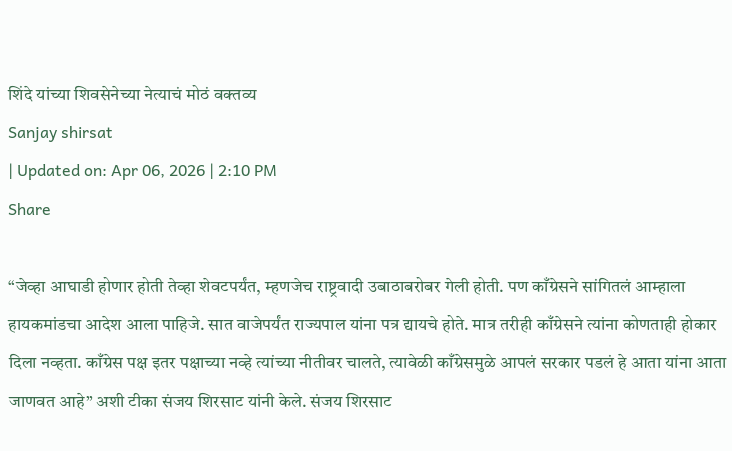शिंदे यांच्या शिवसेनेच्या नेत्याचं मोठं वक्तव्य
Sanjay shirsat
| Updated on: Apr 06, 2026 | 2:10 PM
Share

“जेव्हा आघाडी होणार होती तेव्हा शेवटपर्यंत, म्हणजेच राष्ट्रवादी उबाठाबरोबर गेली होती. पण काँग्रेसने सांगितलं आम्हाला हायकमांडचा आदेश आला पाहिजे. सात वाजेपर्यंत राज्यपाल यांना पत्र द्यायचे होते. मात्र तरीही काँग्रेसने त्यांना कोणताही होकार दिला नव्हता. काँग्रेस पक्ष इतर पक्षाच्या नव्हे त्यांच्या नीतीवर चालते, त्यावेळी काँग्रेसमुळे आपलं सरकार पडलं हे आता यांना आता जाणवत आहे” अशी टीका संजय शिरसाट यांनी केले. संजय शिरसाट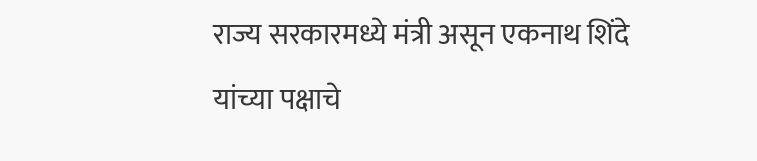राज्य सरकारमध्ये मंत्री असून एकनाथ शिंदे यांच्या पक्षाचे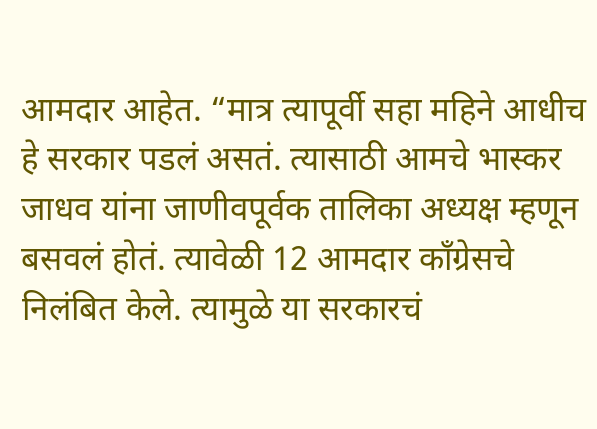आमदार आहेत. “मात्र त्यापूर्वी सहा महिने आधीच हे सरकार पडलं असतं. त्यासाठी आमचे भास्कर जाधव यांना जाणीवपूर्वक तालिका अध्यक्ष म्हणून बसवलं होतं. त्यावेळी 12 आमदार काँग्रेसचे निलंबित केले. त्यामुळे या सरकारचं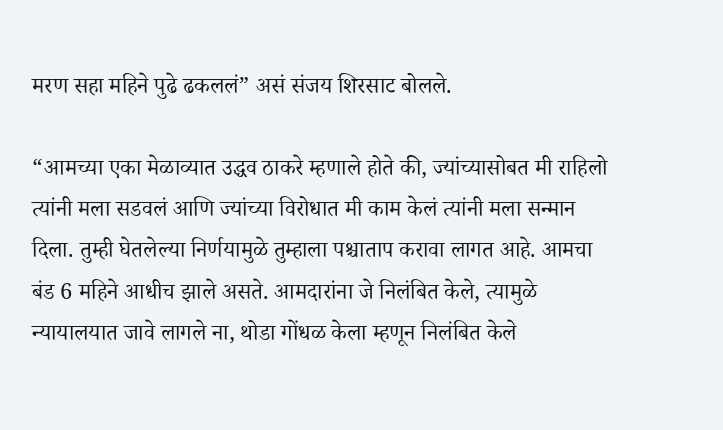मरण सहा महिने पुढे ढकललं” असं संजय शिरसाट बोलले.

“आमच्या एका मेळाव्यात उद्धव ठाकरे म्हणाले होते की, ज्यांच्यासोबत मी राहिलो त्यांनी मला सडवलं आणि ज्यांच्या विरोधात मी काम केलं त्यांनी मला सन्मान दिला. तुम्ही घेतलेल्या निर्णयामुळे तुम्हाला पश्चाताप करावा लागत आहे. आमचा बंड 6 महिने आधीच झाले असते. आमदारांना जे निलंबित केले, त्यामुळे न्यायालयात जावे लागले ना, थोडा गोंधळ केला म्हणून निलंबित केले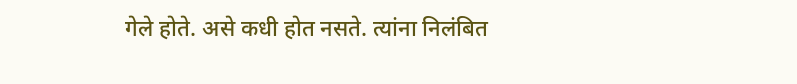गेले होते. असे कधी होत नसते. त्यांना निलंबित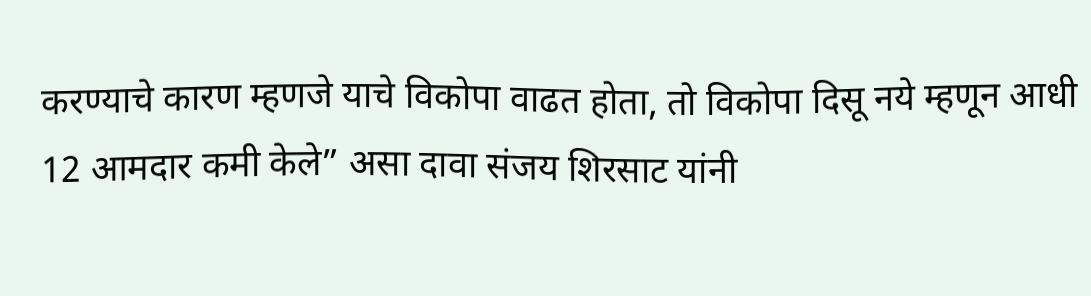करण्याचे कारण म्हणजे याचे विकोपा वाढत होता, तो विकोपा दिसू नये म्हणून आधी 12 आमदार कमी केले” असा दावा संजय शिरसाट यांनी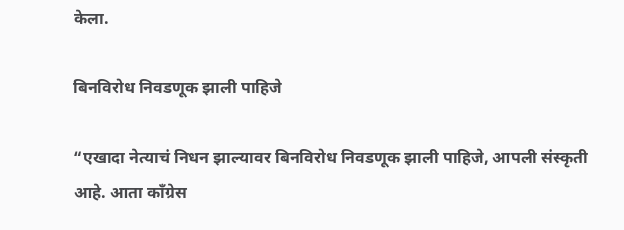केला.

बिनविरोध निवडणूक झाली पाहिजे

“एखादा नेत्याचं निधन झाल्यावर बिनविरोध निवडणूक झाली पाहिजे, आपली संस्कृती आहे. आता काँग्रेस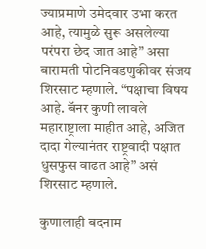ज्याप्रमाणे उमेदवार उभा करत आहे, त्यामुळे सुरू असलेल्या परंपरा छेद जात आहे” असा बारामती पोटनिवडणुकीवर संजय शिरसाट म्हणाले. “पक्षाचा विषय आहे. बॅनर कुणी लावले महाराष्ट्राला माहीत आहे, अजित दादा गेल्यानंतर राष्ट्रवादी पक्षात धुसफुस वाढत आहे” असं शिरसाट म्हणाले.

कुणालाही बदनाम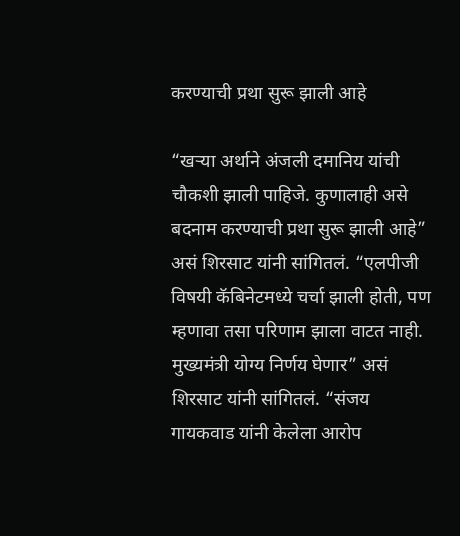करण्याची प्रथा सुरू झाली आहे

“खऱ्या अर्थाने अंजली दमानिय यांची चौकशी झाली पाहिजे. कुणालाही असे बदनाम करण्याची प्रथा सुरू झाली आहे” असं शिरसाट यांनी सांगितलं. “एलपीजी विषयी कॅबिनेटमध्ये चर्चा झाली होती, पण म्हणावा तसा परिणाम झाला वाटत नाही. मुख्यमंत्री योग्य निर्णय घेणार” असं शिरसाट यांनी सांगितलं. “संजय गायकवाड यांनी केलेला आरोप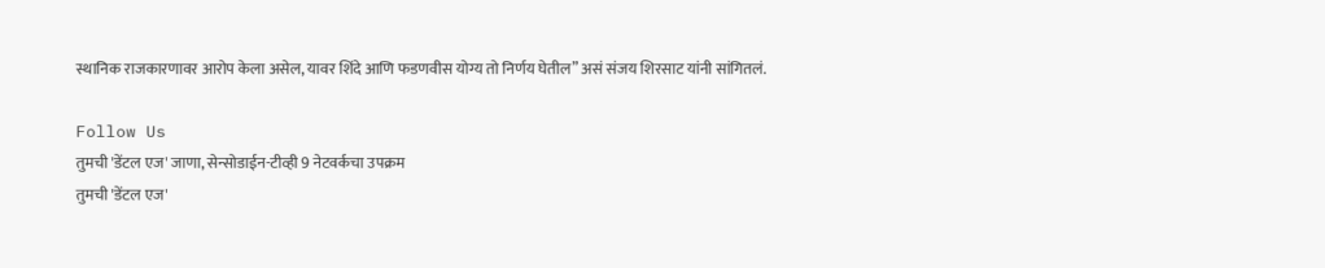स्थानिक राजकारणावर आरोप केला असेल, यावर शिंदे आणि फडणवीस योग्य तो निर्णय घेतील” असं संजय शिरसाट यांनी सांगितलं.

Follow Us
तुमची 'डेंटल एज' जाणा, सेन्सोडाईन-टीव्ही 9 नेटवर्कचा उपक्रम
तुमची 'डेंटल एज'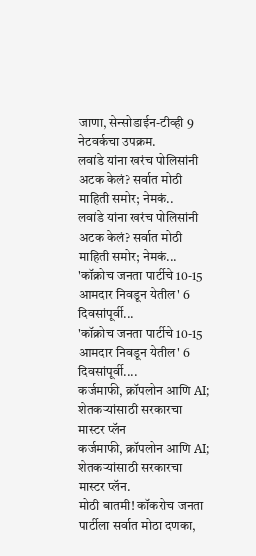जाणा, सेन्सोडाईन-टीव्ही 9 नेटवर्कचा उपक्रम.
लवांडे यांना खरंच पोलिसांनी अटक केलं? सर्वात मोठी माहिती समोर; नेमकं..
लवांडे यांना खरंच पोलिसांनी अटक केलं? सर्वात मोठी माहिती समोर; नेमकं...
'कॉक्रोच जनता पार्टीचे 10-15 आमदार निवडून येतील' 6 दिवसांपूर्वी...
'कॉक्रोच जनता पार्टीचे 10-15 आमदार निवडून येतील' 6 दिवसांपूर्वी....
कर्जमाफी, क्रॉपलोन आणि AI; शेतकऱ्यांसाठी सरकारचा मास्टर प्लॅन
कर्जमाफी, क्रॉपलोन आणि AI; शेतकऱ्यांसाठी सरकारचा मास्टर प्लॅन.
मोठी बातमी! कॉकरोच जनता पार्टीला सर्वात मोठा दणका,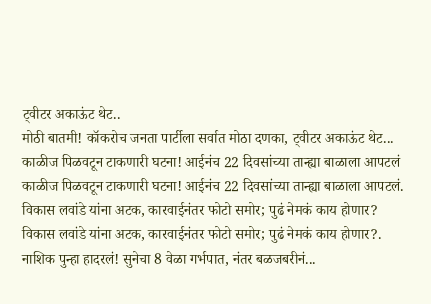ट्वीटर अकाऊंट थेट..
मोठी बातमी! कॉकरोच जनता पार्टीला सर्वात मोठा दणका, ट्वीटर अकाऊंट थेट...
काळीज पिळवटून टाकणारी घटना! आईनंच 22 दिवसांच्या तान्ह्या बाळाला आपटलं
काळीज पिळवटून टाकणारी घटना! आईनंच 22 दिवसांच्या तान्ह्या बाळाला आपटलं.
विकास लवांडे यांना अटक, कारवाईनंतर फोटो समोर; पुढं नेमकं काय होणार?
विकास लवांडे यांना अटक, कारवाईनंतर फोटो समोर; पुढं नेमकं काय होणार?.
नाशिक पुन्हा हादरलं! सुनेचा 8 वेळा गर्भपात, नंतर बळजबरीनं...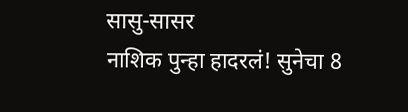सासु-सासर
नाशिक पुन्हा हादरलं! सुनेचा 8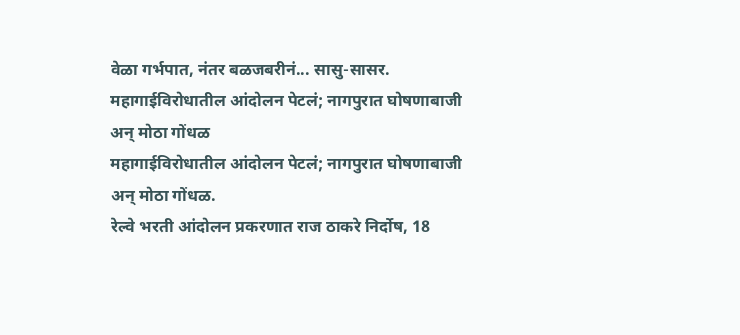वेळा गर्भपात, नंतर बळजबरीनं... सासु-सासर.
महागाईविरोधातील आंदोलन पेटलं; नागपुरात घोषणाबाजी अन् मोठा गोंधळ
महागाईविरोधातील आंदोलन पेटलं; नागपुरात घोषणाबाजी अन् मोठा गोंधळ.
रेल्वे भरती आंदोलन प्रकरणात राज ठाकरे निर्दोष, 18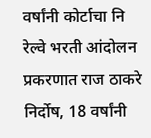वर्षांनी कोर्टाचा नि
रेल्वे भरती आंदोलन प्रकरणात राज ठाकरे निर्दोष, 18 वर्षांनी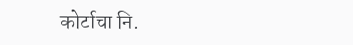कोर्टाचा नि.